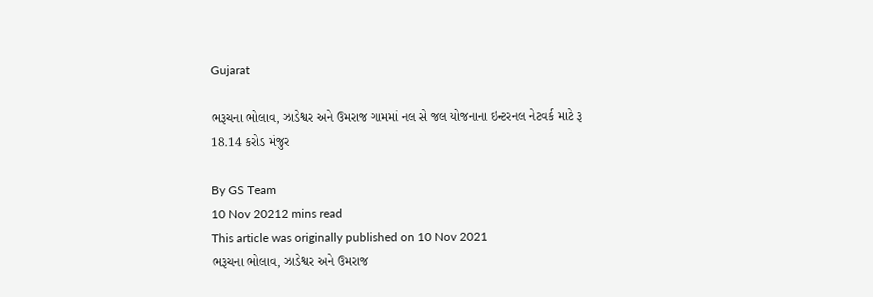Gujarat

ભરૂચના ભોલાવ, ઝાડેશ્વર અને ઉમરાજ ગામમાં નલ સે જલ યોજનાના ઇન્ટરનલ નેટવર્ક માટે રૂ 18.14 કરોડ મંજુર

By GS Team
10 Nov 20212 mins read
This article was originally published on 10 Nov 2021
ભરૂચના ભોલાવ, ઝાડેશ્વર અને ઉમરાજ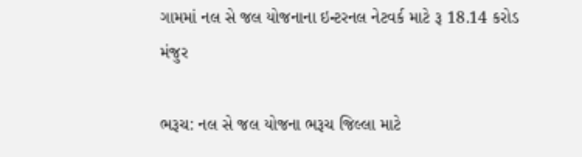ગામમાં નલ સે જલ યોજનાના ઇન્ટરનલ નેટવર્ક માટે રૂ 18.14 કરોડ મંજુર

ભરૂચ: નલ સે જલ યોજના ભરૂચ જિલ્લા માટે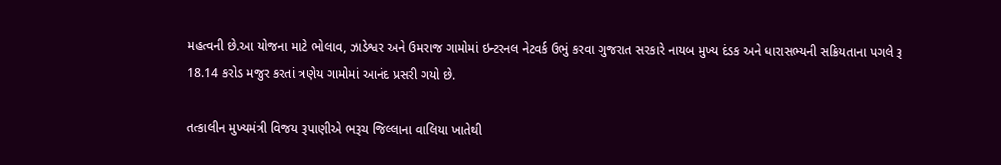મહત્વની છે.આ યોજના માટે ભોલાવ, ઝાડેશ્વર અને ઉમરાજ ગામોમાં ઇન્ટરનલ નેટવર્ક ઉભું કરવા ગુજરાત સરકારે નાયબ મુખ્ય દંડક અને ધારાસભ્યની સક્રિયતાના પગલે રૂ 18.14 કરોડ મજુર કરતાં ત્રણેય ગામોમાં આનંદ પ્રસરી ગયો છે.

તત્કાલીન મુખ્યમંત્રી વિજય રૂપાણીએ ભરૂચ જિલ્લાના વાલિયા ખાતેથી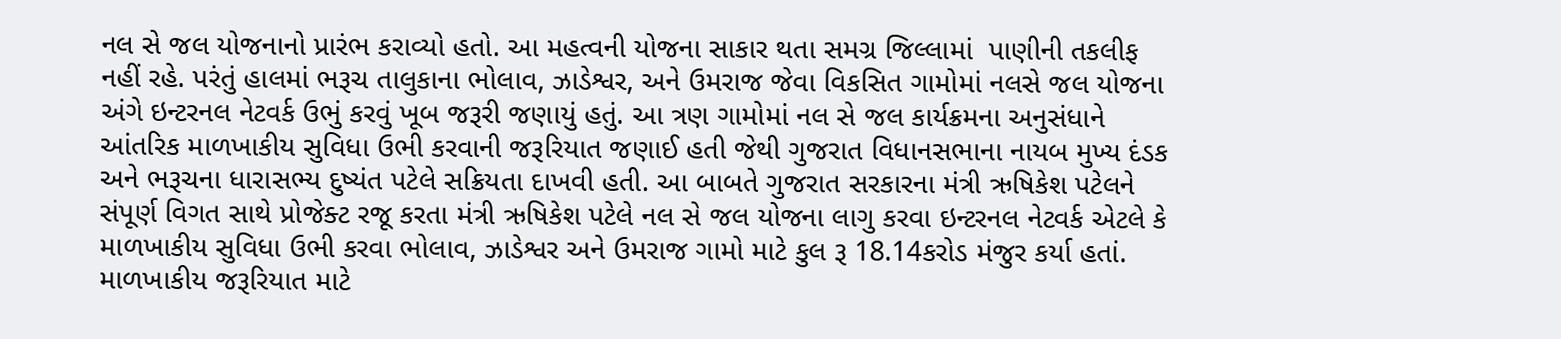નલ સે જલ યોજનાનો પ્રારંભ કરાવ્યો હતો. આ મહત્વની યોજના સાકાર થતા સમગ્ર જિલ્લામાં  પાણીની તકલીફ નહીં રહે. પરંતું હાલમાં ભરૂચ તાલુકાના ભોલાવ, ઝાડેશ્વર, અને ઉમરાજ જેવા વિકસિત ગામોમાં નલસે જલ યોજના અંગે ઇન્ટરનલ નેટવર્ક ઉભું કરવું ખૂબ જરૂરી જણાયું હતું. આ ત્રણ ગામોમાં નલ સે જલ કાર્યક્રમના અનુસંધાને આંતરિક માળખાકીય સુવિધા ઉભી કરવાની જરૂરિયાત જણાઈ હતી જેથી ગુજરાત વિધાનસભાના નાયબ મુખ્ય દંડક અને ભરૂચના ધારાસભ્ય દુષ્યંત પટેલે સક્રિયતા દાખવી હતી. આ બાબતે ગુજરાત સરકારના મંત્રી ઋષિકેશ પટેલને સંપૂર્ણ વિગત સાથે પ્રોજેક્ટ રજૂ કરતા મંત્રી ઋષિકેશ પટેલે નલ સે જલ યોજના લાગુ કરવા ઇન્ટરનલ નેટવર્ક એટલે કે માળખાકીય સુવિધા ઉભી કરવા ભોલાવ, ઝાડેશ્વર અને ઉમરાજ ગામો માટે કુલ રૂ 18.14કરોડ મંજુર કર્યા હતાં. માળખાકીય જરૂરિયાત માટે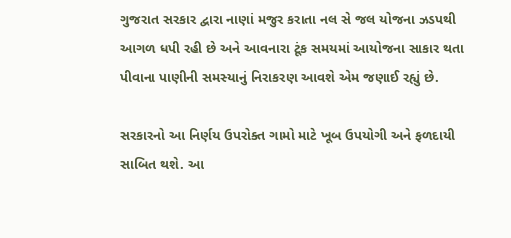ગુજરાત સરકાર દ્વારા નાણાં મજુર કરાતા નલ સે જલ યોજના ઝડપથી આગળ ધપી રહી છે અને આવનારા ટૂંક સમયમાં આયોજના સાકાર થતા પીવાના પાણીની સમસ્યાનું નિરાકરણ આવશે એમ જણાઈ રહ્યું છે.

સરકારનો આ નિર્ણય ઉપરોક્ત ગામો માટે ખૂબ ઉપયોગી અને ફળદાયી સાબિત થશે. આ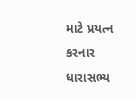માટે પ્રયત્ન કરનાર ધારાસભ્ય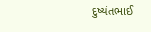દુષ્યંતભાઈ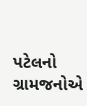પટેલનો ગ્રામજનોએ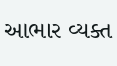આભાર વ્યક્ત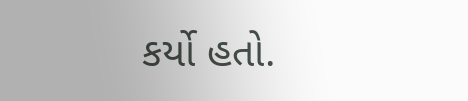કર્યો હતો.